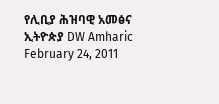የሊቢያ ሕዝባዊ አመፅና ኢትዮጵያ DW Amharic February 24, 2011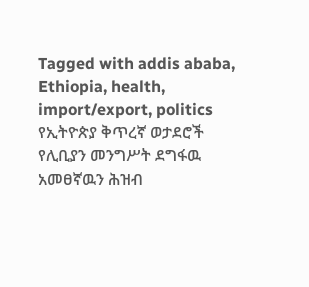Tagged with addis ababa, Ethiopia, health, import/export, politics የኢትዮጵያ ቅጥረኛ ወታደሮች የሊቢያን መንግሥት ደግፋዉ አመፀኛዉን ሕዝብ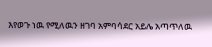እየወጉ ነዉ የሚለዉን ዘገባ አምባሳደር አይሌ አጣጥለዉ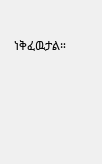ነቅፈዉታል።